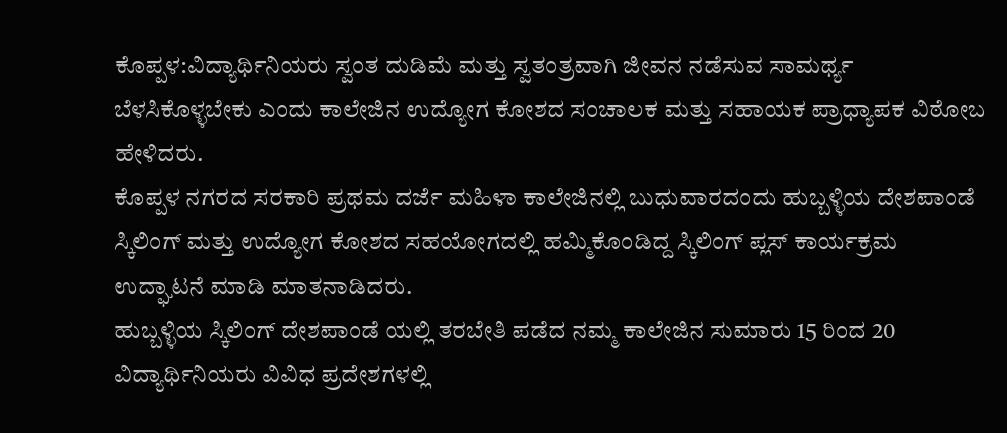ಕೊಪ್ಪಳ:ವಿದ್ಯಾರ್ಥಿನಿಯರು ಸ್ವಂತ ದುಡಿಮೆ ಮತ್ತು ಸ್ವತಂತ್ರವಾಗಿ ಜೀವನ ನಡೆಸುವ ಸಾಮರ್ಥ್ಯ ಬೆಳಸಿಕೊಳ್ಳಬೇಕು ಎಂದು ಕಾಲೇಜಿನ ಉದ್ಯೋಗ ಕೋಶದ ಸಂಚಾಲಕ ಮತ್ತು ಸಹಾಯಕ ಪ್ರಾಧ್ಯಾಪಕ ವಿಠೋಬ ಹೇಳಿದರು.
ಕೊಪ್ಪಳ ನಗರದ ಸರಕಾರಿ ಪ್ರಥಮ ದರ್ಜೆ ಮಹಿಳಾ ಕಾಲೇಜಿನಲ್ಲಿ ಬುಧುವಾರದಂದು ಹುಬ್ಬಳ್ಳಿಯ ದೇಶಪಾಂಡೆ ಸ್ಕಿಲಿಂಗ್ ಮತ್ತು ಉದ್ಯೋಗ ಕೋಶದ ಸಹಯೋಗದಲ್ಲಿ ಹಮ್ಮಿಕೊಂಡಿದ್ದ ಸ್ಕಿಲಿಂಗ್ ಪ್ಲಸ್ ಕಾರ್ಯಕ್ರಮ ಉದ್ಘಾಟನೆ ಮಾಡಿ ಮಾತನಾಡಿದರು.
ಹುಬ್ಬಳ್ಳಿಯ ಸ್ಕಿಲಿಂಗ್ ದೇಶಪಾಂಡೆ ಯಲ್ಲಿ ತರಬೇತಿ ಪಡೆದ ನಮ್ಮ ಕಾಲೇಜಿನ ಸುಮಾರು 15 ರಿಂದ 20 ವಿದ್ಯಾರ್ಥಿನಿಯರು ವಿವಿಧ ಪ್ರದೇಶಗಳಲ್ಲಿ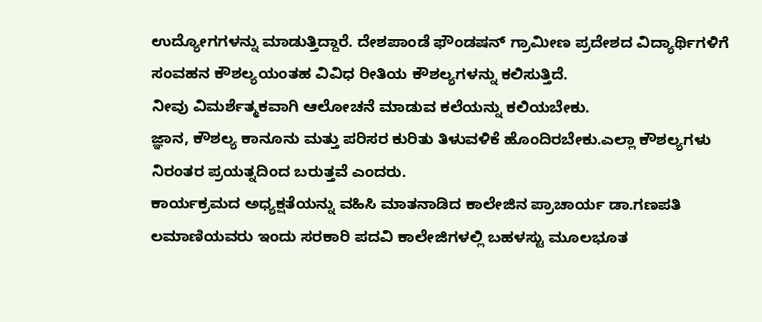ಉದ್ಯೋಗಗಳನ್ನು ಮಾಡುತ್ತಿದ್ದಾರೆ. ದೇಶಪಾಂಡೆ ಫೌಂಡಷನ್ ಗ್ರಾಮೀಣ ಪ್ರದೇಶದ ವಿದ್ಯಾರ್ಥಿಗಳಿಗೆ ಸಂವಹನ ಕೌಶಲ್ಯಯಂತಹ ವಿವಿಧ ರೀತಿಯ ಕೌಶಲ್ಯಗಳನ್ನು ಕಲಿಸುತ್ತಿದೆ.
ನೀವು ವಿಮರ್ಶೆತ್ಮಕವಾಗಿ ಆಲೋಚನೆ ಮಾಡುವ ಕಲೆಯನ್ನು ಕಲಿಯಬೇಕು.
ಜ್ಞಾನ, ಕೌಶಲ್ಯ ಕಾನೂನು ಮತ್ತು ಪರಿಸರ ಕುರಿತು ತಿಳುವಳಿಕೆ ಹೊಂದಿರಬೇಕು.ಎಲ್ಲಾ ಕೌಶಲ್ಯಗಳು ನಿರಂತರ ಪ್ರಯತ್ನದಿಂದ ಬರುತ್ತವೆ ಎಂದರು.
ಕಾರ್ಯಕ್ರಮದ ಅಧ್ಯಕ್ಷತೆಯನ್ನು ವಹಿಸಿ ಮಾತನಾಡಿದ ಕಾಲೇಜಿನ ಪ್ರಾಚಾರ್ಯ ಡಾ.ಗಣಪತಿ ಲಮಾಣಿಯವರು ಇಂದು ಸರಕಾರಿ ಪದವಿ ಕಾಲೇಜಿಗಳಲ್ಲಿ ಬಹಳಸ್ಟು ಮೂಲಭೂತ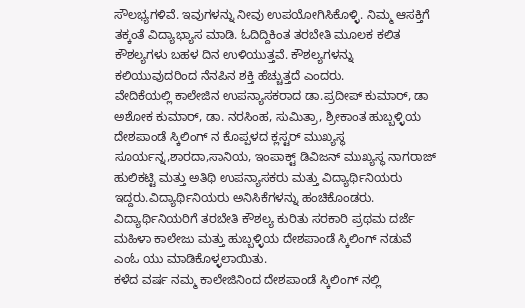ಸೌಲಭ್ಯಗಳಿವೆ. ಇವುಗಳನ್ನು ನೀವು ಉಪಯೋಗಿಸಿಕೊಳ್ಳಿ. ನಿಮ್ಮ ಆಸಕ್ತಿಗೆ ತಕ್ಕಂತೆ ವಿದ್ಯಾಭ್ಯಾಸ ಮಾಡಿ. ಓದಿದ್ದಿಕಿಂತ ತರಬೇತಿ ಮೂಲಕ ಕಲಿತ ಕೌಶಲ್ಯಗಳು ಬಹಳ ದಿನ ಉಳಿಯುತ್ತವೆ. ಕೌಶಲ್ಯಗಳನ್ನು ಕಲಿಯುವುದರಿಂದ ನೆನಪಿನ ಶಕ್ತಿ ಹೆಚ್ಚುತ್ತದೆ ಎಂದರು.
ವೇದಿಕೆಯಲ್ಲಿ ಕಾಲೇಜಿನ ಉಪನ್ಯಾಸಕರಾದ ಡಾ.ಪ್ರದೀಪ್ ಕುಮಾರ್, ಡಾ ಅಶೋಕ ಕುಮಾರ್, ಡಾ. ನರಸಿಂಹ, ಸುಮಿತ್ರಾ, ಶ್ರೀಕಾಂತ ಹುಬ್ಬಳ್ಳಿಯ ದೇಶಪಾಂಡೆ ಸ್ಕಿಲಿಂಗ್ ನ ಕೊಪ್ಪಳದ ಕ್ಲಸ್ಟರ್ ಮುಖ್ಯಸ್ಥ ಸೂರ್ಯನ್ನ,ಶಾರದಾ,ಸಾನಿಯ, ಇಂಪಾಕ್ಟ್ ಡಿವಿಜನ್ ಮುಖ್ಯಸ್ಥ ನಾಗರಾಜ್ ಹುಲಿಕಟ್ಟಿ ಮತ್ತು ಅತಿಥಿ ಉಪನ್ಯಾಸಕರು ಮತ್ತು ವಿದ್ಯಾರ್ಥಿನಿಯರು ಇದ್ದರು.ವಿದ್ಯಾರ್ಥಿನಿಯರು ಅನಿಸಿಕೆಗಳನ್ನು ಹಂಚಿಕೊಂಡರು.
ವಿದ್ಯಾರ್ಥಿನಿಯರಿಗೆ ತರಬೇತಿ ಕೌಶಲ್ಯ ಕುರಿತು ಸರಕಾರಿ ಪ್ರಥಮ ದರ್ಜೆ ಮಹಿಳಾ ಕಾಲೇಜು ಮತ್ತು ಹುಬ್ಬಳ್ಳಿಯ ದೇಶಪಾಂಡೆ ಸ್ಕಿಲಿಂಗ್ ನಡುವೆ ಎಂಓ ಯು ಮಾಡಿಕೊಳ್ಳಲಾಯಿತು.
ಕಳೆದ ವರ್ಷ ನಮ್ಮ ಕಾಲೇಜಿನಿಂದ ದೇಶಪಾಂಡೆ ಸ್ಕಿಲಿಂಗ್ ನಲ್ಲಿ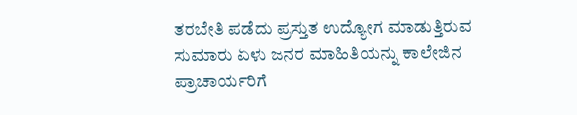ತರಬೇತಿ ಪಡೆದು ಪ್ರಸ್ತುತ ಉದ್ಯೋಗ ಮಾಡುತ್ತಿರುವ ಸುಮಾರು ಏಳು ಜನರ ಮಾಹಿತಿಯನ್ನು ಕಾಲೇಜಿನ ಪ್ರಾಚಾರ್ಯರಿಗೆ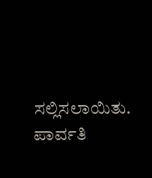ಸಲ್ಲಿಸಲಾಯಿತು.
ಪಾರ್ವತಿ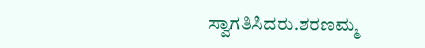ಸ್ವಾಗತಿಸಿದರು.ಶರಣಮ್ಮ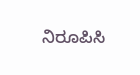ನಿರೂಪಿಸಿ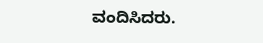ವಂದಿಸಿದರು.